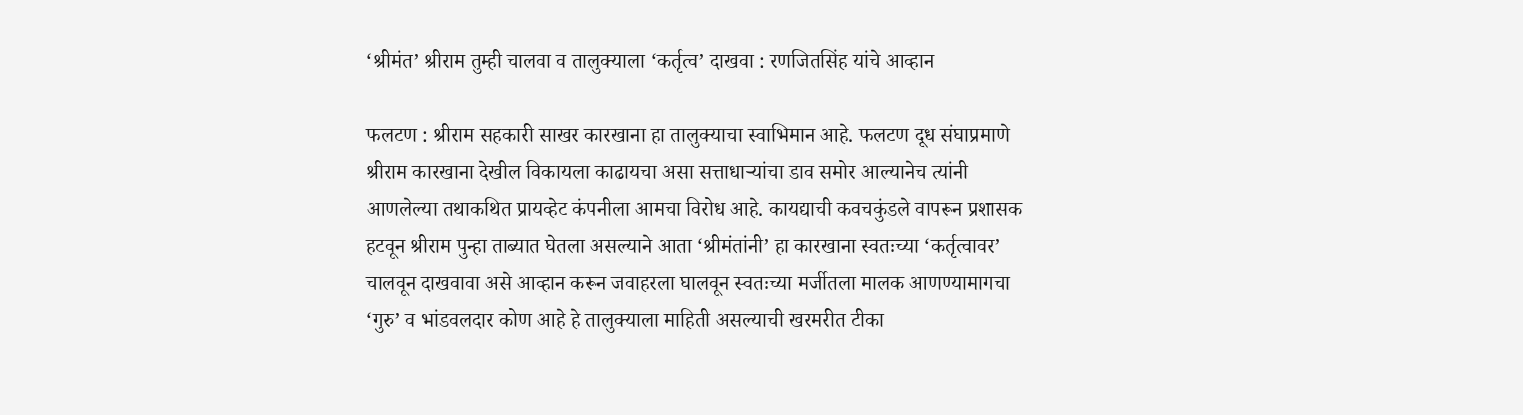‘श्रीमंत’ श्रीराम तुम्ही चालवा व तालुक्याला ‘कर्तृत्व’ दाखवा : रणजितसिंह यांचे आव्हान

फलटण : श्रीराम सहकारी साखर कारखाना हा तालुक्याचा स्वाभिमान आहे. फलटण दूध संघाप्रमाणे श्रीराम कारखाना देखील विकायला काढायचा असा सत्ताधाऱ्यांचा डाव समोर आल्यानेच त्यांनी आणलेल्या तथाकथित प्रायव्हेट कंपनीला आमचा विरोध आहे. कायद्याची कवचकुंडले वापरून प्रशासक हटवून श्रीराम पुन्हा ताब्यात घेतला असल्याने आता ‘श्रीमंतांनी’ हा कारखाना स्वतःच्या ‘कर्तृत्वावर’ चालवून दाखवावा असे आव्हान करून जवाहरला घालवून स्वतःच्या मर्जीतला मालक आणण्यामागचा ‘गुरु’ व भांडवलदार कोण आहे हे तालुक्याला माहिती असल्याची खरमरीत टीका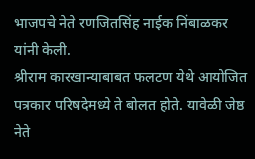भाजपचे नेते रणजितसिंह नाईक निंबाळकर यांनी केली.
श्रीराम कारखान्याबाबत फलटण येथे आयोजित पत्रकार परिषदेमध्ये ते बोलत होते. यावेळी जेष्ठ नेते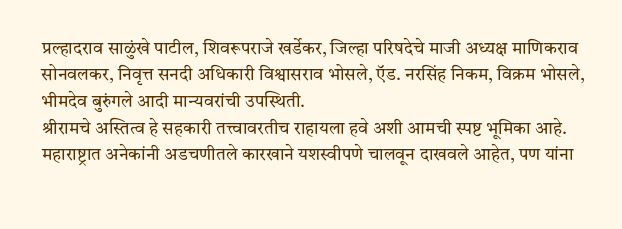प्रल्हादराव साळुंखे पाटील, शिवरूपराजे खर्डेकर, जिल्हा परिषदेचे माजी अध्यक्ष माणिकराव सोनवलकर, निवृत्त सनदी अधिकारी विश्वासराव भोसले, ऍड. नरसिंह निकम, विक्रम भोसले, भीमदेव बुरुंगले आदी मान्यवरांची उपस्थिती.
श्रीरामचे अस्तित्व हे सहकारी तत्त्वावरतीच राहायला हवे अशी आमची स्पष्ट भूमिका आहे. महाराष्ट्रात अनेकांनी अडचणीतले कारखाने यशस्वीपणे चालवून दाखवले आहेत, पण यांना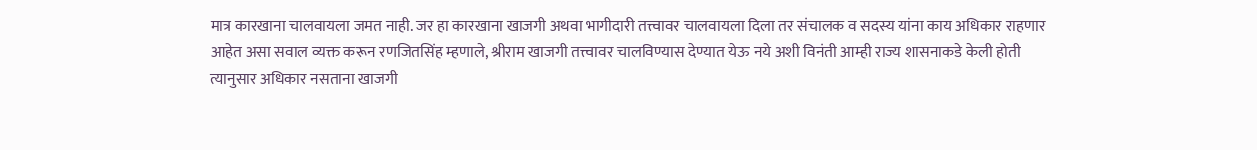मात्र कारखाना चालवायला जमत नाही. जर हा कारखाना खाजगी अथवा भागीदारी तत्त्वावर चालवायला दिला तर संचालक व सदस्य यांना काय अधिकार राहणार आहेत असा सवाल व्यक्त करून रणजितसिंह म्हणाले, श्रीराम खाजगी तत्त्वावर चालविण्यास देण्यात येऊ नये अशी विनंती आम्ही राज्य शासनाकडे केली होती त्यानुसार अधिकार नसताना खाजगी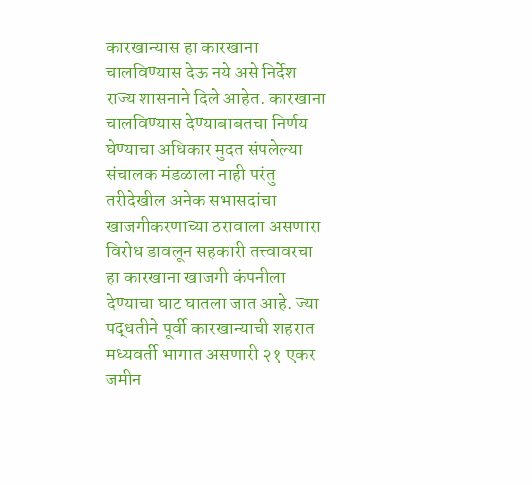कारखान्यास हा कारखाना चालविण्यास देऊ नये असे निर्देश राज्य शासनाने दिले आहेत. कारखाना चालविण्यास देण्याबाबतचा निर्णय घेण्याचा अधिकार मुदत संपलेल्या संचालक मंडळाला नाही परंतु तरीदेखील अनेक सभासदांचा खाजगीकरणाच्या ठरावाला असणारा विरोध डावलून सहकारी तत्त्वावरचा हा कारखाना खाजगी कंपनीला देण्याचा घाट घातला जात आहे. ज्या पद्धतीने पूर्वी कारखान्याची शहरात मध्यवर्ती भागात असणारी २१ एकर जमीन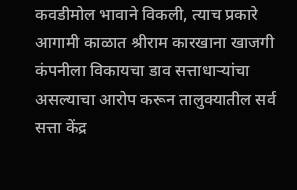कवडीमोल भावाने विकली, त्याच प्रकारे आगामी काळात श्रीराम कारखाना खाजगी कंपनीला विकायचा डाव सत्ताधाऱ्यांचा असल्याचा आरोप करून तालुक्यातील सर्व सत्ता केंद्र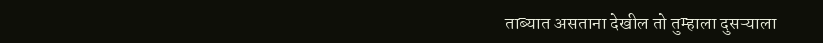ताब्यात असताना देखील तो तुम्हाला दुसऱ्याला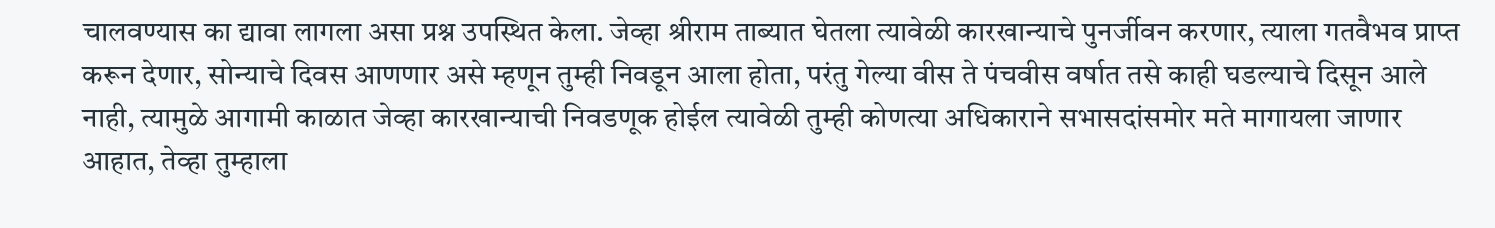चालवण्यास का द्यावा लागला असा प्रश्न उपस्थित केला. जेव्हा श्रीराम ताब्यात घेतला त्यावेळी कारखान्याचे पुनर्जीवन करणार, त्याला गतवैभव प्राप्त करून देणार, सोन्याचे दिवस आणणार असे म्हणून तुम्ही निवडून आला होता, परंतु गेल्या वीस ते पंचवीस वर्षात तसे काही घडल्याचे दिसून आले नाही, त्यामुळे आगामी काळात जेव्हा कारखान्याची निवडणूक होईल त्यावेळी तुम्ही कोणत्या अधिकाराने सभासदांसमोर मते मागायला जाणार आहात, तेव्हा तुम्हाला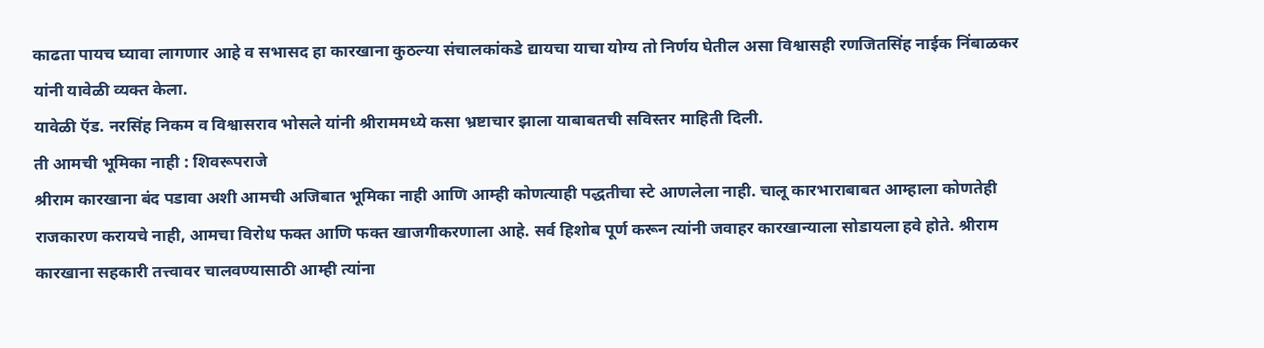काढता पायच घ्यावा लागणार आहे व सभासद हा कारखाना कुठल्या संचालकांकडे द्यायचा याचा योग्य तो निर्णय घेतील असा विश्वासही रणजितसिंह नाईक निंबाळकर यांनी यावेळी व्यक्त केला.
यावेळी ऍड. नरसिंह निकम व विश्वासराव भोसले यांनी श्रीराममध्ये कसा भ्रष्टाचार झाला याबाबतची सविस्तर माहिती दिली.
ती आमची भूमिका नाही : शिवरूपराजे
श्रीराम कारखाना बंद पडावा अशी आमची अजिबात भूमिका नाही आणि आम्ही कोणत्याही पद्धतीचा स्टे आणलेला नाही. चालू कारभाराबाबत आम्हाला कोणतेही राजकारण करायचे नाही, आमचा विरोध फक्त आणि फक्त खाजगीकरणाला आहे. सर्व हिशोब पूर्ण करून त्यांनी जवाहर कारखान्याला सोडायला हवे होते. श्रीराम कारखाना सहकारी तत्त्वावर चालवण्यासाठी आम्ही त्यांना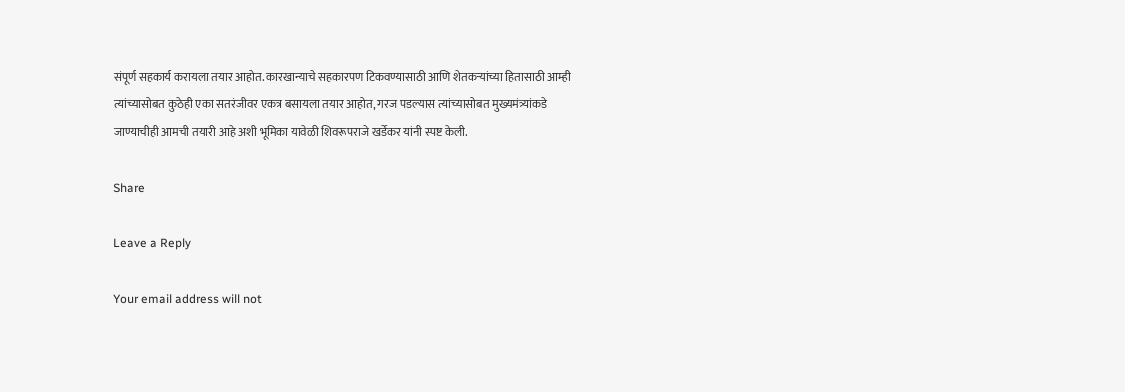संपूर्ण सहकार्य करायला तयार आहोत. कारखान्याचे सहकारपण टिकवण्यासाठी आणि शेतकऱ्यांच्या हितासाठी आम्ही त्यांच्यासोबत कुठेही एका सतरंजीवर एकत्र बसायला तयार आहोत, गरज पडल्यास त्यांच्यासोबत मुख्यमंत्र्यांकडे जाण्याचीही आमची तयारी आहे अशी भूमिका यावेळी शिवरूपराजे खर्डेकर यांनी स्पष्ट केली.

Share

Leave a Reply

Your email address will not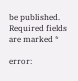be published. Required fields are marked *

error: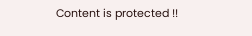Content is protected !!